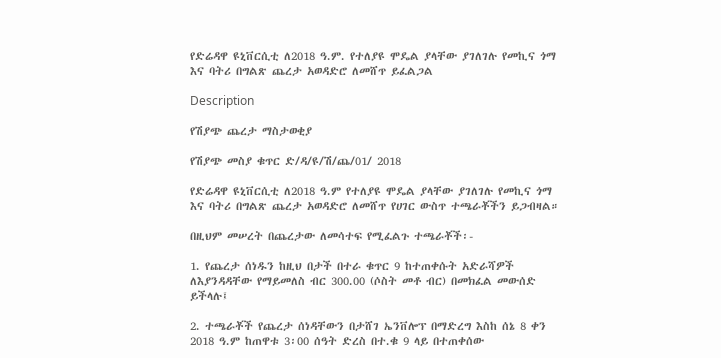የድሬዳዋ ዩኒቨርሲቲ ለ2018 ዓ.ም. የተለያዩ ሞዴል ያላቸው ያገለገሉ የመኪና ጎማ እና ባትሪ በግልጽ ጨረታ አወዳድሮ ለመሸጥ ይፈልጋል

Description

የሽያጭ ጨረታ ማስታወቂያ

የሽያጭ መስያ ቁጥር ድ/ዳ/ዩ/ሽ/ጨ/01/ 2018

የድሬዳዋ ዩኒቨርሲቲ ለ2018 ዓ.ም የተለያዩ ሞዴል ያላቸው ያገለገሉ የመኪና ጎማ እና ባትሪ በግልጽ ጨረታ አወዳድሮ ለመሸጥ የሀገር ውስጥ ተጫራቾችን ይጋብዛል።

በዚህም መሠረት በጨረታው ለመሳተፍ የሚፈልጉ ተጫራቾች፡-

1. የጨረታ ሰነዱን ከዚህ በታች በተራ ቁጥር 9 ከተጠቀሱት አድራሻዎች ለእያንዳዳቸው የማይመለስ ብር 300.00 (ሶስት መቶ ብር) በመክፈል መውሰድ ይችላሉ፤

2. ተጫራቾች የጨረታ ሰነዳቸውን በታሸገ ኤንቨሎፕ በማድረግ እስከ ሰኔ 8 ቀን 2018 ዓ.ም ከጠዋቱ 3፡00 ሰዓት ድረስ በተ.ቁ 9 ላይ በተጠቀሰው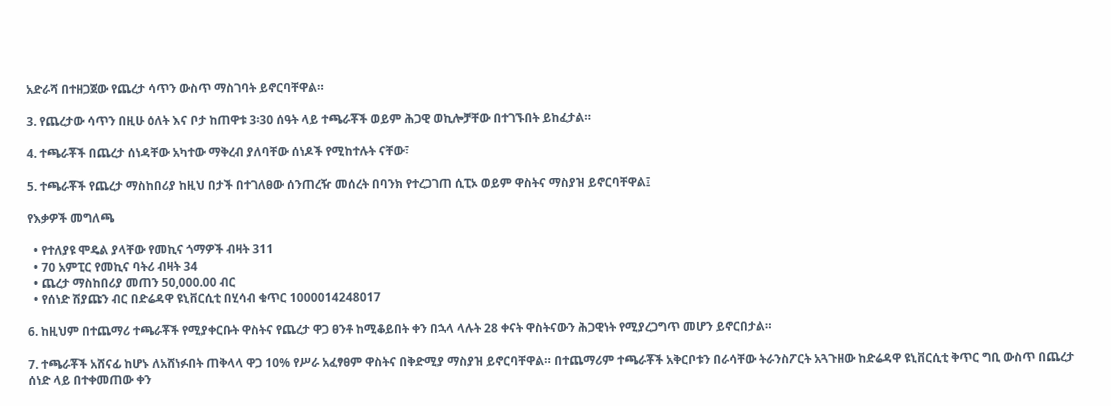አድራሻ በተዘጋጀው የጨረታ ሳጥን ውስጥ ማስገባት ይኖርባቸዋል።

3. የጨረታው ሳጥን በዚሁ ዕለት እና ቦታ ከጠዋቱ 3፡30 ሰዓት ላይ ተጫራቾች ወይም ሕጋዊ ወኪሎቻቸው በተገኙበት ይከፈታል።

4. ተጫራቾች በጨረታ ሰነዳቸው አካተው ማቅረብ ያለባቸው ሰነዶች የሚከተሉት ናቸው፣

5. ተጫራቾች የጨረታ ማስከበሪያ ከዚህ በታች በተገለፀው ሰንጠረዥ መሰረት በባንክ የተረጋገጠ ሲፒኦ ወይም ዋስትና ማስያዝ ይኖርባቸዋል፤

የእቃዎች መግለጫ

  • የተለያዩ ሞዴል ያላቸው የመኪና ጎማዎች ብዛት 311
  • 70 አምፒር የመኪና ባትሪ ብዛት 34
  • ጨረታ ማስከበሪያ መጠን 50,000.00 ብር
  • የሰነድ ሽያጩን ብር በድሬዳዋ ዩኒቨርሲቲ በሂሳብ ቁጥር 1000014248017

6. ከዚህም በተጨማሪ ተጫራቾች የሚያቀርቡት ዋስትና የጨረታ ዋጋ ፀንቶ ከሚቆይበት ቀን በኋላ ላሉት 28 ቀናት ዋስትናውን ሕጋዊነት የሚያረጋግጥ መሆን ይኖርበታል።

7. ተጫራቾች አሸናፊ ከሆኑ ለአሸነፉበት ጠቅላላ ዋጋ 10% የሥራ አፈፃፀም ዋስትና በቅድሚያ ማስያዝ ይኖርባቸዋል። በተጨማሪም ተጫራቾች አቅርቦቱን በራሳቸው ትራንስፖርት አጓጉዘው ከድሬዳዋ ዩኒቨርሲቲ ቅጥር ግቢ ውስጥ በጨረታ ሰነድ ላይ በተቀመጠው ቀን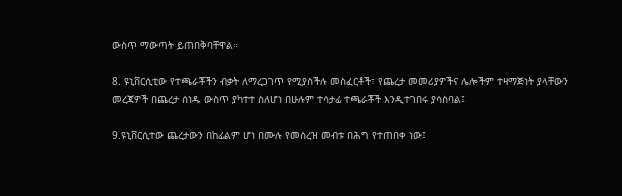ውስጥ ማውጣት ይጠበቅባቸዋል።

8. ዩኒቨርሲቲው የተጫራቾችን ብቃት ለማረጋገጥ የሚያስችሉ መስፈርቶች፣ የጨረታ መመሪያዎችና ሌሎችም ተዛማጅነት ያላቸውን መረጃዎች በጨረታ ሰነዱ ውስጥ ያካተተ ስለሆነ በሁሉም ተሳታፊ ተጫራቾች እንዲተገበሩ ያሳስባል፤

9.ዩኒቨርሲተው ጨረታውን በከፊልም ሆነ በሙሉ የመሰረዝ መብቱ በሕግ የተጠበቀ ነው፤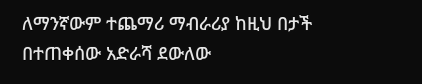ለማንኛውም ተጨማሪ ማብራሪያ ከዚህ በታች በተጠቀሰው አድራሻ ደውለው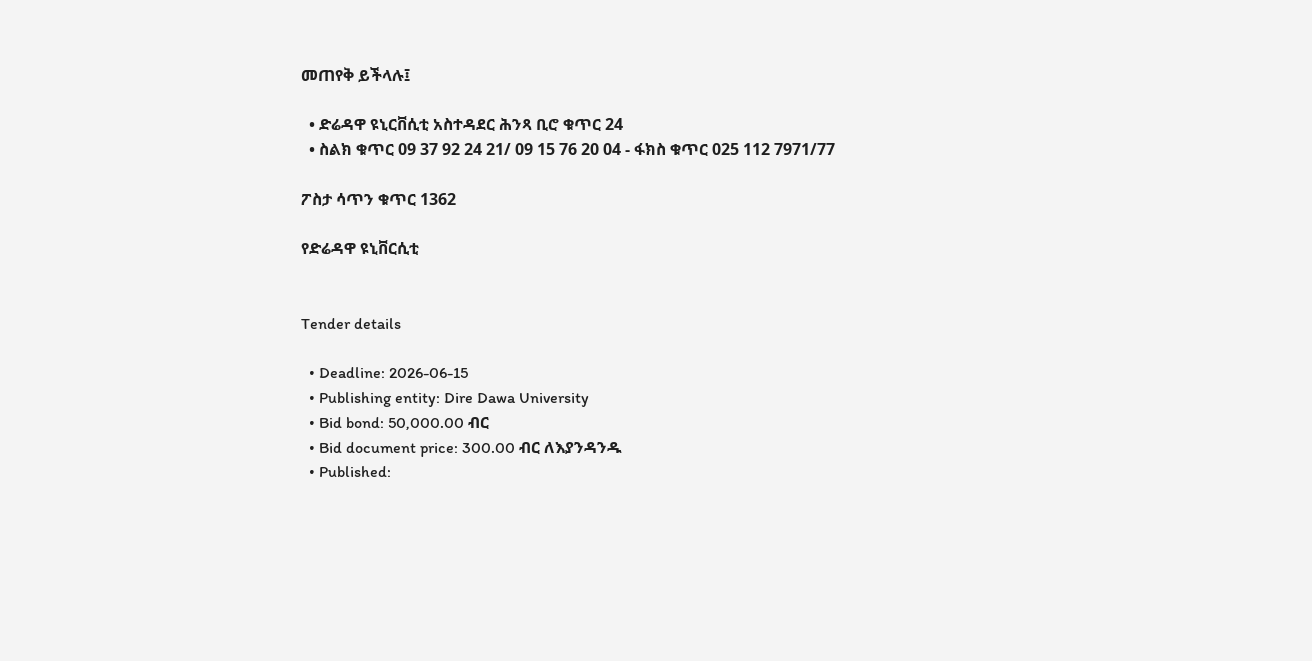መጠየቅ ይችላሉ፤

  • ድሬዳዋ ዩኒርቨሲቲ አስተዳደር ሕንጻ ቢሮ ቁጥር 24
  • ስልክ ቁጥር 09 37 92 24 21/ 09 15 76 20 04 - ፋክስ ቁጥር 025 112 7971/77

ፖስታ ሳጥን ቁጥር 1362

የድሬዳዋ ዩኒቨርሲቲ


Tender details

  • Deadline: 2026-06-15
  • Publishing entity: Dire Dawa University
  • Bid bond: 50,000.00 ብር
  • Bid document price: 300.00 ብር ለእያንዳንዱ
  • Published: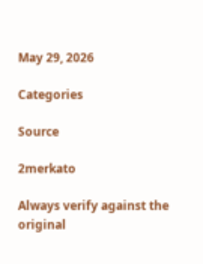May 29, 2026

Categories

Source

2merkato

Always verify against the original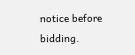notice before bidding.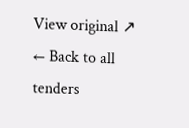View original ↗
← Back to all tenders